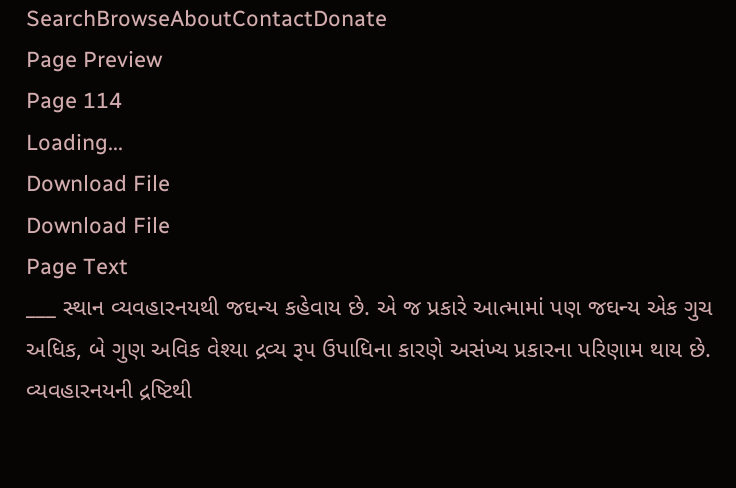SearchBrowseAboutContactDonate
Page Preview
Page 114
Loading...
Download File
Download File
Page Text
___ સ્થાન વ્યવહારનયથી જઘન્ય કહેવાય છે. એ જ પ્રકારે આત્મામાં પણ જઘન્ય એક ગુચ અધિક, બે ગુણ અવિક વેશ્યા દ્રવ્ય રૂપ ઉપાધિના કારણે અસંખ્ય પ્રકારના પરિણામ થાય છે. વ્યવહારનયની દ્રષ્ટિથી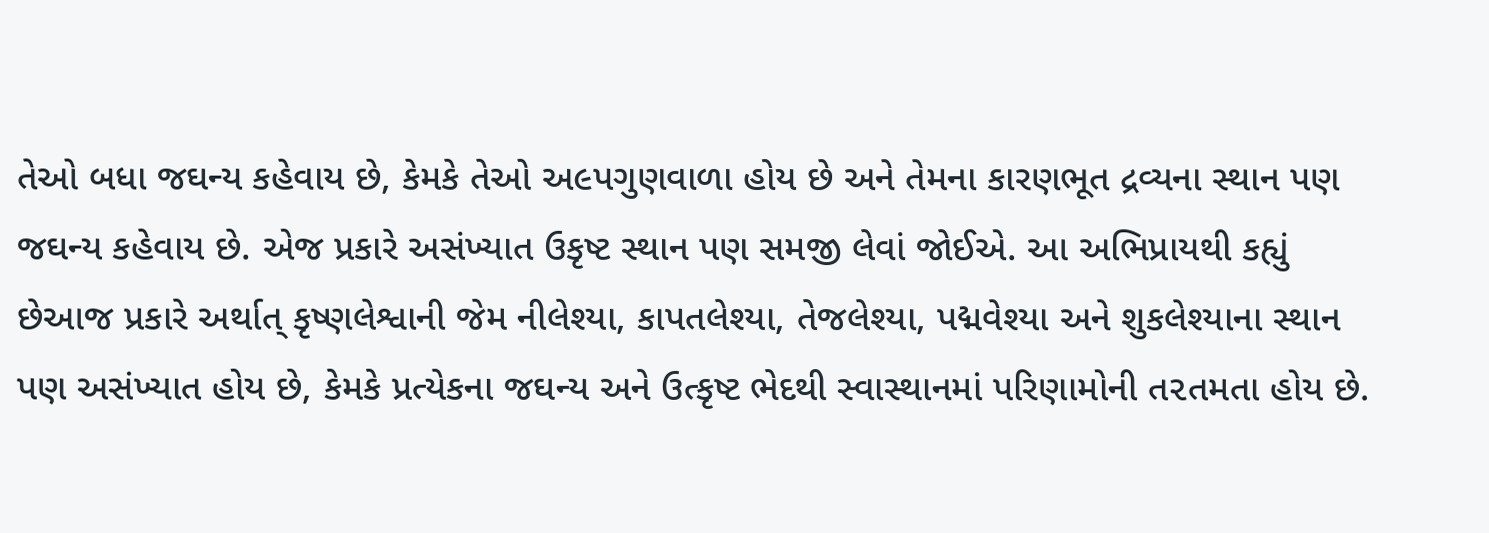તેઓ બધા જઘન્ય કહેવાય છે, કેમકે તેઓ અ૯પગુણવાળા હોય છે અને તેમના કારણભૂત દ્રવ્યના સ્થાન પણ જઘન્ય કહેવાય છે. એજ પ્રકારે અસંખ્યાત ઉકૃષ્ટ સ્થાન પણ સમજી લેવાં જોઈએ. આ અભિપ્રાયથી કહ્યું છેઆજ પ્રકારે અર્થાત્ કૃષ્ણલેશ્વાની જેમ નીલેશ્યા, કાપતલેશ્યા, તેજલેશ્યા, પદ્મવેશ્યા અને શુકલેશ્યાના સ્થાન પણ અસંખ્યાત હોય છે, કેમકે પ્રત્યેકના જઘન્ય અને ઉત્કૃષ્ટ ભેદથી સ્વાસ્થાનમાં પરિણામોની ત૨તમતા હોય છે.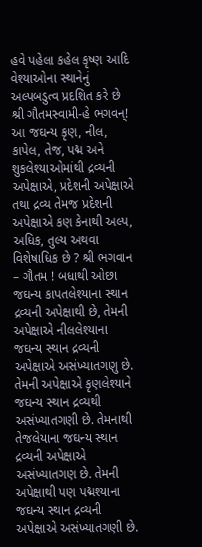હવે પહેલા કહેલ કૃષ્ણ આદિ વેશ્યાઓના સ્થાનેનું અલ્પબડુત્વ પ્રદશિત કરે છે શ્રી ગૌતમસ્વામી-હે ભગવન્! આ જઘન્ય કૃણ, નીલ, કાપેલ, તેજ, પદ્મ અને શુકલેશ્યાઓમાંથી દ્રવ્યની અપેક્ષાએ, પ્રદેશની અપેક્ષાએ તથા દ્રવ્ય તેમજ પ્રદેશની અપેક્ષાએ કણ કેનાથી અલ્પ, અધિક, તુલ્ય અથવા વિશેષાધિક છે ? શ્રી ભગવાન – ગૌતમ ! બધાથી ઓછા જઘન્ય કાપતલેશ્યાના સ્થાન દ્રવ્યની અપેક્ષાથી છે, તેમની અપેક્ષાએ નીલલેશ્યાના જઘન્ય સ્થાન દ્રવ્યની અપેક્ષાએ અસંખ્યાતગણુ છે. તેમની અપેક્ષાએ કૃણલેશ્યાને જઘન્ય સ્થાન દ્રવ્યથી અસંખ્યાતગણી છે. તેમનાથી તેજલેયાના જઘન્ય સ્થાન દ્રવ્યની અપેક્ષાએ અસંખ્યાતગણ છે. તેમની અપેક્ષાથી પણ પદ્મશ્યાના જઘન્ય સ્થાન દ્રવ્યની અપેક્ષાએ અસંખ્યાતગણી છે.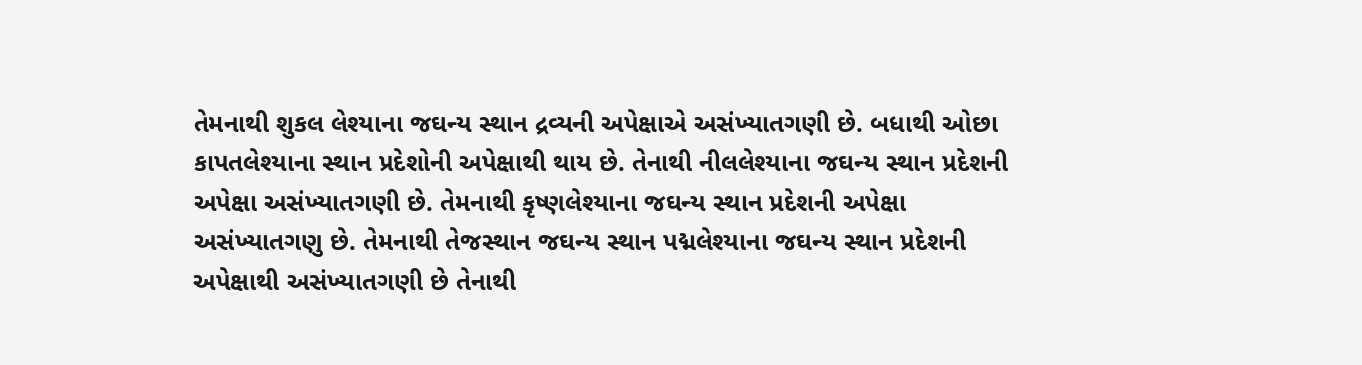તેમનાથી શુકલ લેશ્યાના જઘન્ય સ્થાન દ્રવ્યની અપેક્ષાએ અસંખ્યાતગણી છે. બધાથી ઓછા કાપતલેશ્યાના સ્થાન પ્રદેશોની અપેક્ષાથી થાય છે. તેનાથી નીલલેશ્યાના જઘન્ય સ્થાન પ્રદેશની અપેક્ષા અસંખ્યાતગણી છે. તેમનાથી કૃષ્ણલેશ્યાના જઘન્ય સ્થાન પ્રદેશની અપેક્ષા અસંખ્યાતગણુ છે. તેમનાથી તેજસ્થાન જઘન્ય સ્થાન પદ્મલેશ્યાના જઘન્ય સ્થાન પ્રદેશની અપેક્ષાથી અસંખ્યાતગણી છે તેનાથી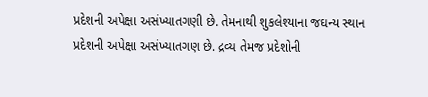પ્રદેશની અપેક્ષા અસંખ્યાતગણી છે. તેમનાથી શુકલેશ્યાના જઘન્ય સ્થાન પ્રદેશની અપેક્ષા અસંખ્યાતગણ છે. દ્રવ્ય તેમજ પ્રદેશોની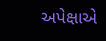અપેક્ષાએ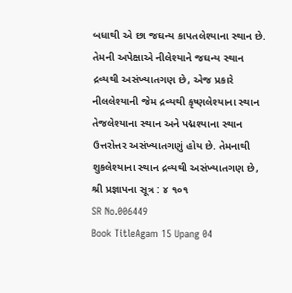બધાથી એ છા જઘન્ય કાપતલેશ્યાના સ્થાન છે. તેમની અપેક્ષાએ નીલેશ્યાને જઘન્ય સ્થાન દ્રવ્યથી અસંખ્યાતગણ છે, એજ પ્રકારે નીલલેશ્યાની જેમ દ્રવ્યથી કૃષ્ણલેશ્યાના સ્થાન તેજલેશ્યાના સ્થાન અને પદ્મશ્યાના સ્થાન ઉત્તરોત્તર અસંખ્યાતગણું હોય છે. તેમનાથી શુકલેશ્યાના સ્થાન દ્રવ્યથી અસંખ્યાતગણ છે, શ્રી પ્રજ્ઞાપના સૂત્ર : ૪ ૧૦૧
SR No.006449
Book TitleAgam 15 Upang 04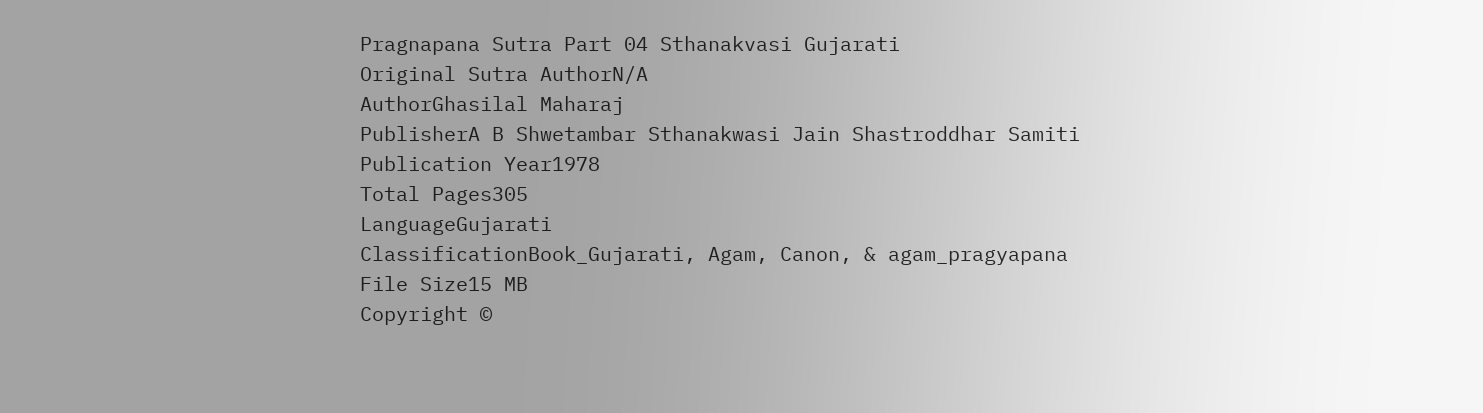Pragnapana Sutra Part 04 Sthanakvasi Gujarati
Original Sutra AuthorN/A
AuthorGhasilal Maharaj
PublisherA B Shwetambar Sthanakwasi Jain Shastroddhar Samiti
Publication Year1978
Total Pages305
LanguageGujarati
ClassificationBook_Gujarati, Agam, Canon, & agam_pragyapana
File Size15 MB
Copyright ©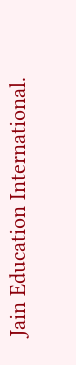Jain Education International.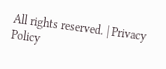All rights reserved. | Privacy Policy